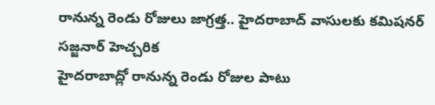రానున్న రెండు రోజులు జాగ్రత్త.. హైదరాబాద్ వాసులకు కమిషనర్ సజ్జనార్ హెచ్చరిక
హైదరాబాద్లో రానున్న రెండు రోజుల పాటు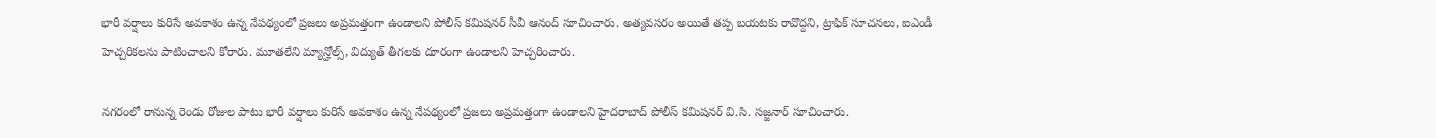భారీ వర్షాలు కురిసే అవకాశం ఉన్న నేపథ్యంలో ప్రజలు అప్రమత్తంగా ఉండాలని పోలీస్ కమిషనర్ సీవీ ఆనంద్ సూచించారు. అత్యవసరం అయితే తప్ప బయటకు రావొద్దని, ట్రాఫిక్ సూచనలు, ఐఎండీ హెచ్చరికలను పాటించాలని కోరారు. మూతలేని మ్యాన్హోల్స్, విద్యుత్ తీగలకు దూరంగా ఉండాలని హెచ్చరించారు.

నగరంలో రానున్న రెండు రోజుల పాటు భారీ వర్షాలు కురిసే అవకాశం ఉన్న నేపథ్యంలో ప్రజలు అప్రమత్తంగా ఉండాలని హైదరాబాద్ పోలీస్ కమిషనర్ వి.సి. సజ్జనార్ సూచించారు.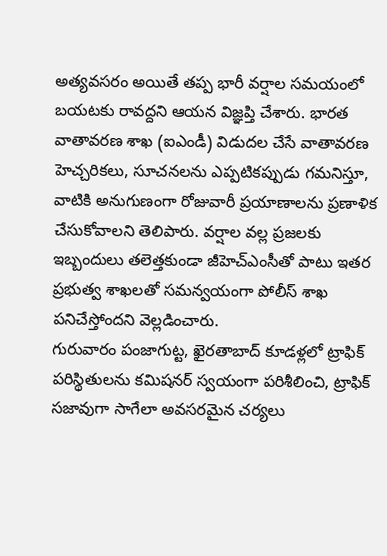అత్యవసరం అయితే తప్ప భారీ వర్షాల సమయంలో బయటకు రావద్దని ఆయన విజ్ఞప్తి చేశారు. భారత వాతావరణ శాఖ (ఐఎండీ) విడుదల చేసే వాతావరణ హెచ్చరికలు, సూచనలను ఎప్పటికప్పుడు గమనిస్తూ, వాటికి అనుగుణంగా రోజువారీ ప్రయాణాలను ప్రణాళిక చేసుకోవాలని తెలిపారు. వర్షాల వల్ల ప్రజలకు ఇబ్బందులు తలెత్తకుండా జీహెచ్ఎంసీతో పాటు ఇతర ప్రభుత్వ శాఖలతో సమన్వయంగా పోలీస్ శాఖ పనిచేస్తోందని వెల్లడించారు.
గురువారం పంజాగుట్ట, ఖైరతాబాద్ కూడళ్లలో ట్రాఫిక్ పరిస్థితులను కమిషనర్ స్వయంగా పరిశీలించి, ట్రాఫిక్ సజావుగా సాగేలా అవసరమైన చర్యలు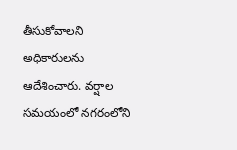తీసుకోవాలని అధికారులను ఆదేశించారు. వర్షాల సమయంలో నగరంలోని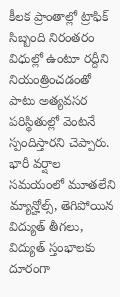కీలక ప్రాంతాల్లో ట్రాఫిక్ సిబ్బంది నిరంతరం విధుల్లో ఉంటూ రద్దీని నియంత్రించడంతో పాటు అత్యవసర పరిస్థితుల్లో వెంటనే స్పందిస్తారని చెప్పారు. భారీ వర్షాల సమయంలో మూతలేని మ్యాన్హోల్స్, తెగిపోయిన విద్యుత్ తీగలు, విద్యుత్ స్తంభాలకు దూరంగా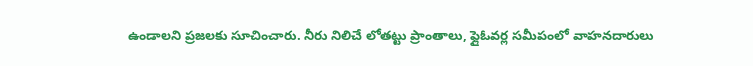ఉండాలని ప్రజలకు సూచించారు. నీరు నిలిచే లోతట్టు ప్రాంతాలు, ఫ్లైఓవర్ల సమీపంలో వాహనదారులు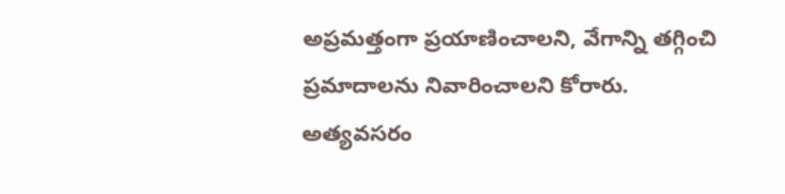అప్రమత్తంగా ప్రయాణించాలని, వేగాన్ని తగ్గించి ప్రమాదాలను నివారించాలని కోరారు.
అత్యవసరం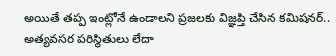అయితే తప్ప ఇంట్లోనే ఉండాలని ప్రజలకు విజ్ఞప్తి చేసిన కమిషనర్.. అత్యవసర పరిస్థితులు లేదా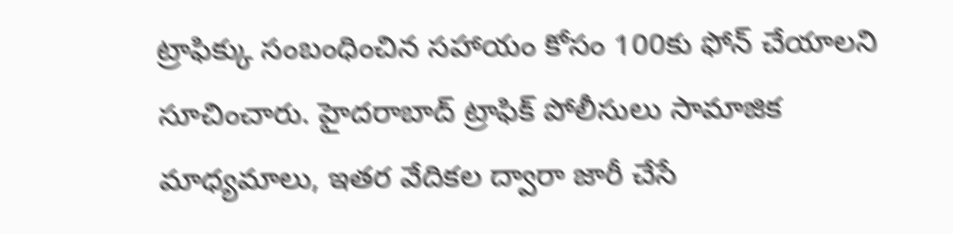ట్రాఫిక్కు సంబంధించిన సహాయం కోసం 100కు ఫోన్ చేయాలని సూచించారు. హైదరాబాద్ ట్రాఫిక్ పోలీసులు సామాజిక మాధ్యమాలు, ఇతర వేదికల ద్వారా జారీ చేసే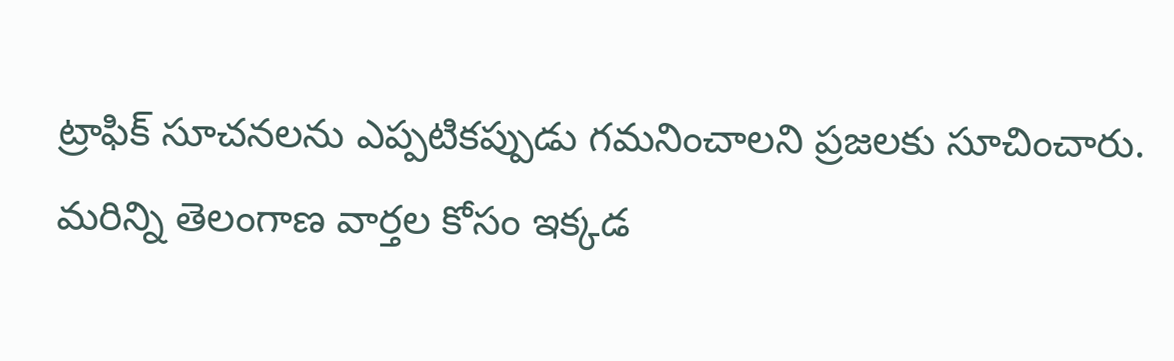ట్రాఫిక్ సూచనలను ఎప్పటికప్పుడు గమనించాలని ప్రజలకు సూచించారు.
మరిన్ని తెలంగాణ వార్తల కోసం ఇక్కడ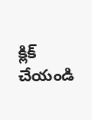క్లిక్ చేయండి